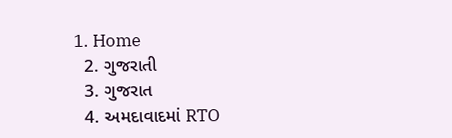1. Home
  2. ગુજરાતી
  3. ગુજરાત
  4. અમદાવાદમાં RTO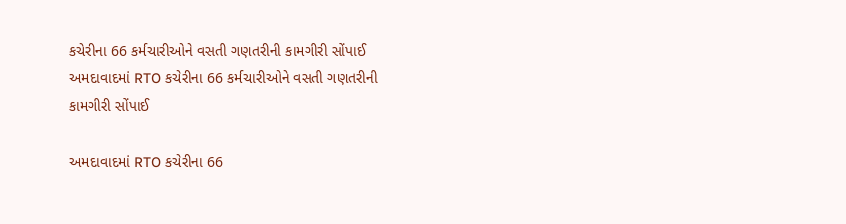કચેરીના 66 કર્મચારીઓને વસતી ગણતરીની કામગીરી સોંપાઈ
અમદાવાદમાં RTO કચેરીના 66 કર્મચારીઓને વસતી ગણતરીની કામગીરી સોંપાઈ

અમદાવાદમાં RTO કચેરીના 66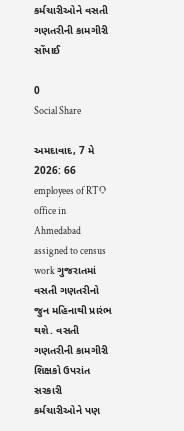કર્મચારીઓને વસતી ગણતરીની કામગીરી સોંપાઈ

0
Social Share

અમદાવાદ, 7 મે 2026: 66 employees of RTO office in Ahmedabad assigned to census work ગુજરાતમાં વસતી ગણતરીનો જુન મહિનાથી પ્રારંભ થશે. વસતી ગણતરીની કામગીરી શિક્ષકો ઉપરાંત સરકારી કર્મચારીઓને પણ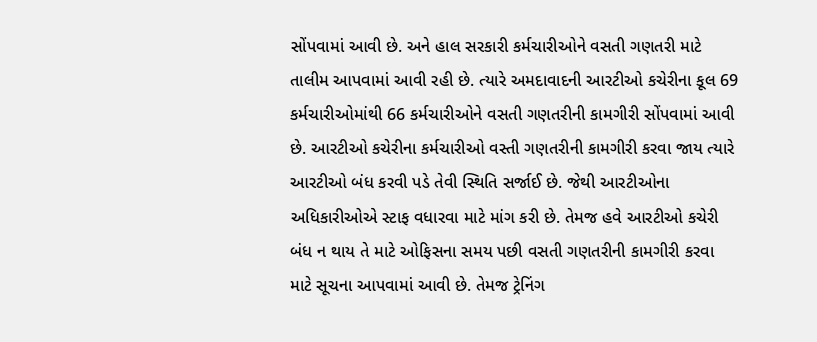સોંપવામાં આવી છે. અને હાલ સરકારી કર્મચારીઓને વસતી ગણતરી માટે તાલીમ આપવામાં આવી રહી છે. ત્યારે અમદાવાદની આરટીઓ કચેરીના કૂલ 69 કર્મચારીઓમાંથી 66 કર્મચારીઓને વસતી ગણતરીની કામગીરી સોંપવામાં આવી છે. આરટીઓ કચેરીના કર્મચારીઓ વસ્તી ગણતરીની કામગીરી કરવા જાય ત્યારે આરટીઓ બંધ કરવી પડે તેવી સ્થિતિ સર્જાઈ છે. જેથી આરટીઓના અધિકારીઓએ સ્ટાફ વધારવા માટે માંગ કરી છે. તેમજ હવે આરટીઓ કચેરી બંધ ન થાય તે માટે ઓફિસના સમય પછી વસતી ગણતરીની કામગીરી કરવા માટે સૂચના આપવામાં આવી છે. તેમજ ટ્રેનિંગ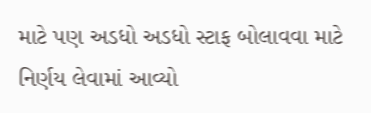માટે પણ અડધો અડધો સ્ટાફ બોલાવવા માટે નિર્ણય લેવામાં આવ્યો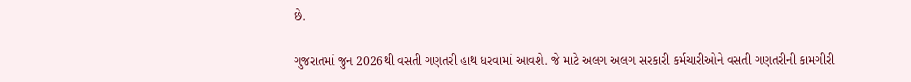છે.

ગુજરાતમાં જુન 2026થી વસતી ગણતરી હાથ ધરવામાં આવશે. જે માટે અલગ અલગ સરકારી કર્મચારીઓને વસતી ગણતરીની કામગીરી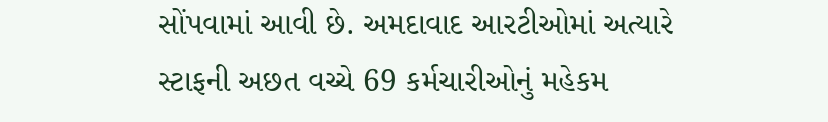સોંપવામાં આવી છે. અમદાવાદ આરટીઓમાં અત્યારે સ્ટાફની અછત વચ્ચે 69 કર્મચારીઓનું મહેકમ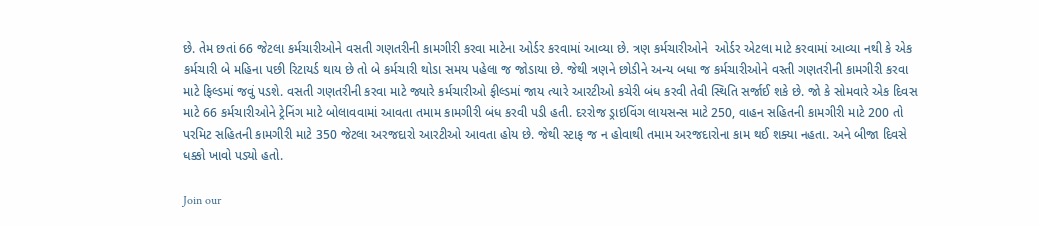છે. તેમ છતાં 66 જેટલા કર્મચારીઓને વસતી ગણતરીની કામગીરી કરવા માટેના ઓર્ડર કરવામાં આવ્યા છે. ત્રણ કર્મચારીઓને  ઓર્ડર એટલા માટે કરવામાં આવ્યા નથી કે એક કર્મચારી બે મહિના પછી રિટાયર્ડ થાય છે તો બે કર્મચારી થોડા સમય પહેલા જ જોડાયા છે. જેથી ત્રણને છોડીને અન્ય બધા જ કર્મચારીઓને વસ્તી ગણતરીની કામગીરી કરવા માટે ફિલ્ડમાં જવું પડશે. વસતી ગણતરીની કરવા માટે જ્યારે કર્મચારીઓ ફીલ્ડમાં જાય ત્યારે આરટીઓ કચેરી બંધ કરવી તેવી સ્થિતિ સર્જાઈ શકે છે. જો કે સોમવારે એક દિવસ માટે 66 કર્મચારીઓને ટ્રેનિંગ માટે બોલાવવામાં આવતા તમામ કામગીરી બંધ કરવી પડી હતી. દરરોજ ડ્રાઇવિંગ લાયસન્સ માટે 250, વાહન સહિતની કામગીરી માટે 200 તો પરમિટ સહિતની કામગીરી માટે 350 જેટલા અરજદારો આરટીઓ આવતા હોય છે. જેથી સ્ટાફ જ ન હોવાથી તમામ અરજદારોના કામ થઈ શક્યા નહતા. અને બીજા દિવસે ધક્કો ખાવો પડ્યો હતો.

Join our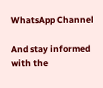WhatsApp Channel

And stay informed with the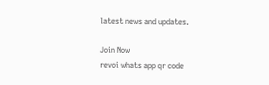latest news and updates.

Join Now
revoi whats app qr code